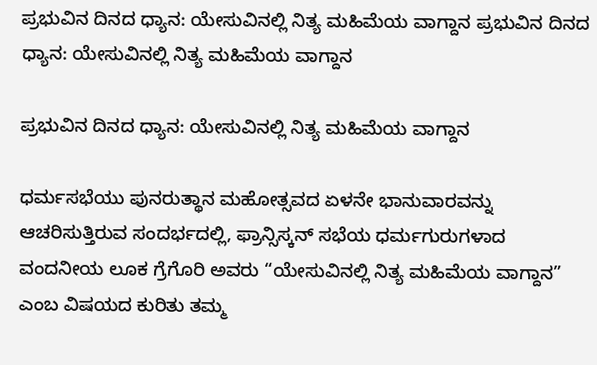ಪ್ರಭುವಿನ ದಿನದ ಧ್ಯಾನ: ಯೇಸುವಿನಲ್ಲಿ ನಿತ್ಯ ಮಹಿಮೆಯ ವಾಗ್ದಾನ ಪ್ರಭುವಿನ ದಿನದ ಧ್ಯಾನ: ಯೇಸುವಿನಲ್ಲಿ ನಿತ್ಯ ಮಹಿಮೆಯ ವಾಗ್ದಾನ

ಪ್ರಭುವಿನ ದಿನದ ಧ್ಯಾನ: ಯೇಸುವಿನಲ್ಲಿ ನಿತ್ಯ ಮಹಿಮೆಯ ವಾಗ್ದಾನ

ಧರ್ಮಸಭೆಯು ಪುನರುತ್ಥಾನ ಮಹೋತ್ಸವದ ಏಳನೇ ಭಾನುವಾರವನ್ನು ಆಚರಿಸುತ್ತಿರುವ ಸಂದರ್ಭದಲ್ಲಿ, ಫ್ರಾನ್ಸಿಸ್ಕನ್ ಸಭೆಯ ಧರ್ಮಗುರುಗಳಾದ ವಂದನೀಯ ಲೂಕ ಗ್ರೆಗೊರಿ ಅವರು “ಯೇಸುವಿನಲ್ಲಿ ನಿತ್ಯ ಮಹಿಮೆಯ ವಾಗ್ದಾನ” ಎಂಬ ವಿಷಯದ ಕುರಿತು ತಮ್ಮ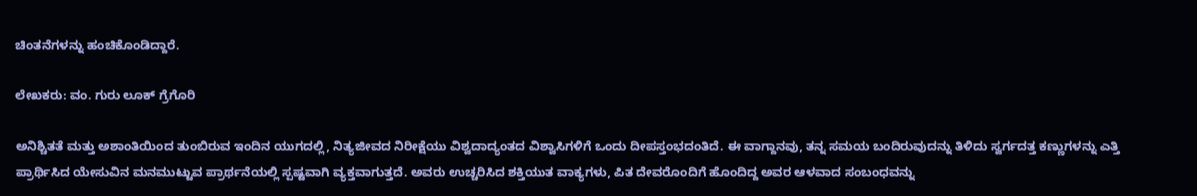ಚಿಂತನೆಗಳನ್ನು ಹಂಚಿಕೊಂಡಿದ್ದಾರೆ.

ಲೇಖಕರು: ವಂ. ಗುರು ಲೂಕ್ ಗ್ರೆಗೊರಿ

ಅನಿಶ್ಚಿತತೆ ಮತ್ತು ಅಶಾಂತಿಯಿಂದ ತುಂಬಿರುವ ಇಂದಿನ ಯುಗದಲ್ಲಿ, ನಿತ್ಯಜೀವದ ನಿರೀಕ್ಷೆಯು ವಿಶ್ವದಾದ್ಯಂತದ ವಿಶ್ವಾಸಿಗಳಿಗೆ ಒಂದು ದೀಪಸ್ತಂಭದಂತಿದೆ. ಈ ವಾಗ್ದಾನವು, ತನ್ನ ಸಮಯ ಬಂದಿರುವುದನ್ನು ತಿಳಿದು ಸ್ವರ್ಗದತ್ತ ಕಣ್ಣುಗಳನ್ನು ಎತ್ತಿ ಪ್ರಾರ್ಥಿಸಿದ ಯೇಸುವಿನ ಮನಮುಟ್ಟುವ ಪ್ರಾರ್ಥನೆಯಲ್ಲಿ ಸ್ಪಷ್ಟವಾಗಿ ವ್ಯಕ್ತವಾಗುತ್ತದೆ. ಅವರು ಉಚ್ಚರಿಸಿದ ಶಕ್ತಿಯುತ ವಾಕ್ಯಗಳು, ಪಿತ ದೇವರೊಂದಿಗೆ ಹೊಂದಿದ್ದ ಅವರ ಆಳವಾದ ಸಂಬಂಧವನ್ನು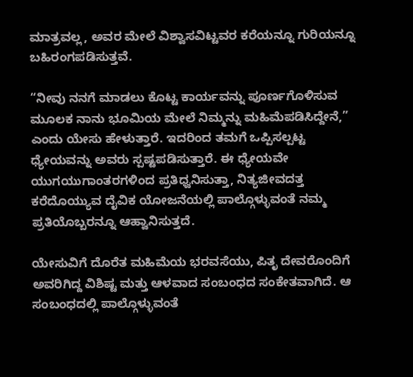ಮಾತ್ರವಲ್ಲ, ಅವರ ಮೇಲೆ ವಿಶ್ವಾಸವಿಟ್ಟವರ ಕರೆಯನ್ನೂ ಗುರಿಯನ್ನೂ ಬಹಿರಂಗಪಡಿಸುತ್ತವೆ.

“ನೀವು ನನಗೆ ಮಾಡಲು ಕೊಟ್ಟ ಕಾರ್ಯವನ್ನು ಪೂರ್ಣಗೊಳಿಸುವ ಮೂಲಕ ನಾನು ಭೂಮಿಯ ಮೇಲೆ ನಿಮ್ಮನ್ನು ಮಹಿಮೆಪಡಿಸಿದ್ದೇನೆ,” ಎಂದು ಯೇಸು ಹೇಳುತ್ತಾರೆ. ಇದರಿಂದ ತಮಗೆ ಒಪ್ಪಿಸಲ್ಪಟ್ಟ ಧ್ಯೇಯವನ್ನು ಅವರು ಸ್ಪಷ್ಟಪಡಿಸುತ್ತಾರೆ. ಈ ಧ್ಯೇಯವೇ ಯುಗಯುಗಾಂತರಗಳಿಂದ ಪ್ರತಿಧ್ವನಿಸುತ್ತಾ, ನಿತ್ಯಜೀವದತ್ತ ಕರೆದೊಯ್ಯುವ ದೈವಿಕ ಯೋಜನೆಯಲ್ಲಿ ಪಾಲ್ಗೊಳ್ಳುವಂತೆ ನಮ್ಮ ಪ್ರತಿಯೊಬ್ಬರನ್ನೂ ಆಹ್ವಾನಿಸುತ್ತದೆ.

ಯೇಸುವಿಗೆ ದೊರೆತ ಮಹಿಮೆಯ ಭರವಸೆಯು, ಪಿತೃ ದೇವರೊಂದಿಗೆ ಅವರಿಗಿದ್ದ ವಿಶಿಷ್ಟ ಮತ್ತು ಆಳವಾದ ಸಂಬಂಧದ ಸಂಕೇತವಾಗಿದೆ. ಆ ಸಂಬಂಧದಲ್ಲಿ ಪಾಲ್ಗೊಳ್ಳುವಂತೆ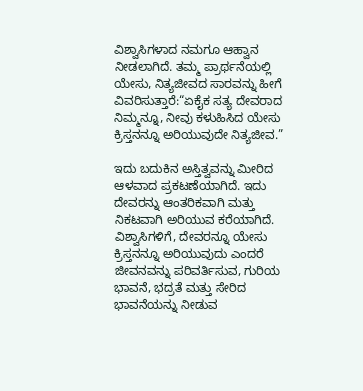ವಿಶ್ವಾಸಿಗಳಾದ ನಮಗೂ ಆಹ್ವಾನ ನೀಡಲಾಗಿದೆ. ತಮ್ಮ ಪ್ರಾರ್ಥನೆಯಲ್ಲಿ ಯೇಸು, ನಿತ್ಯಜೀವದ ಸಾರವನ್ನು ಹೀಗೆ ವಿವರಿಸುತ್ತಾರೆ:“ಏಕೈಕ ಸತ್ಯ ದೇವರಾದ ನಿಮ್ಮನ್ನೂ, ನೀವು ಕಳುಹಿಸಿದ ಯೇಸು ಕ್ರಿಸ್ತನನ್ನೂ ಅರಿಯುವುದೇ ನಿತ್ಯಜೀವ.”

ಇದು ಬದುಕಿನ ಅಸ್ತಿತ್ವವನ್ನು ಮೀರಿದ ಆಳವಾದ ಪ್ರಕಟಣೆಯಾಗಿದೆ. ಇದು ದೇವರನ್ನು ಆಂತರಿಕವಾಗಿ ಮತ್ತು ನಿಕಟವಾಗಿ ಅರಿಯುವ ಕರೆಯಾಗಿದೆ. ವಿಶ್ವಾಸಿಗಳಿಗೆ, ದೇವರನ್ನೂ ಯೇಸು ಕ್ರಿಸ್ತನನ್ನೂ ಅರಿಯುವುದು ಎಂದರೆ ಜೀವನವನ್ನು ಪರಿವರ್ತಿಸುವ, ಗುರಿಯ ಭಾವನೆ, ಭದ್ರತೆ ಮತ್ತು ಸೇರಿದ ಭಾವನೆಯನ್ನು ನೀಡುವ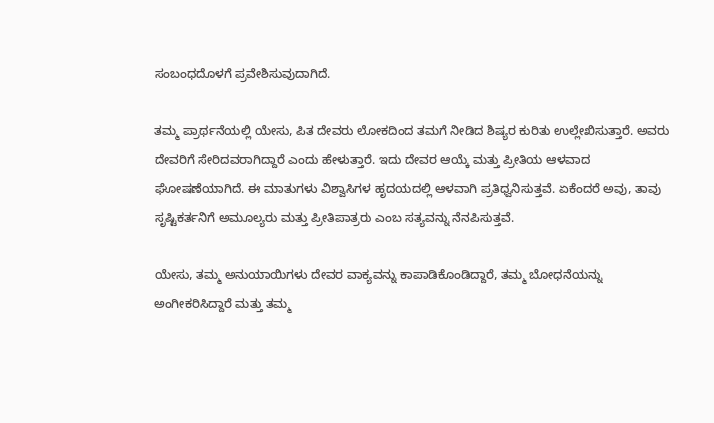ಸಂಬಂಧದೊಳಗೆ ಪ್ರವೇಶಿಸುವುದಾಗಿದೆ.

ತಮ್ಮ ಪ್ರಾರ್ಥನೆಯಲ್ಲಿ ಯೇಸು, ಪಿತ ದೇವರು ಲೋಕದಿಂದ ತಮಗೆ ನೀಡಿದ ಶಿಷ್ಯರ ಕುರಿತು ಉಲ್ಲೇಖಿಸುತ್ತಾರೆ. ಅವರು ದೇವರಿಗೆ ಸೇರಿದವರಾಗಿದ್ದಾರೆ ಎಂದು ಹೇಳುತ್ತಾರೆ. ಇದು ದೇವರ ಆಯ್ಕೆ ಮತ್ತು ಪ್ರೀತಿಯ ಆಳವಾದ ಘೋಷಣೆಯಾಗಿದೆ. ಈ ಮಾತುಗಳು ವಿಶ್ವಾಸಿಗಳ ಹೃದಯದಲ್ಲಿ ಆಳವಾಗಿ ಪ್ರತಿಧ್ವನಿಸುತ್ತವೆ. ಏಕೆಂದರೆ ಅವು, ತಾವು ಸೃಷ್ಟಿಕರ್ತನಿಗೆ ಅಮೂಲ್ಯರು ಮತ್ತು ಪ್ರೀತಿಪಾತ್ರರು ಎಂಬ ಸತ್ಯವನ್ನು ನೆನಪಿಸುತ್ತವೆ.

ಯೇಸು, ತಮ್ಮ ಅನುಯಾಯಿಗಳು ದೇವರ ವಾಕ್ಯವನ್ನು ಕಾಪಾಡಿಕೊಂಡಿದ್ದಾರೆ, ತಮ್ಮ ಬೋಧನೆಯನ್ನು ಅಂಗೀಕರಿಸಿದ್ದಾರೆ ಮತ್ತು ತಮ್ಮ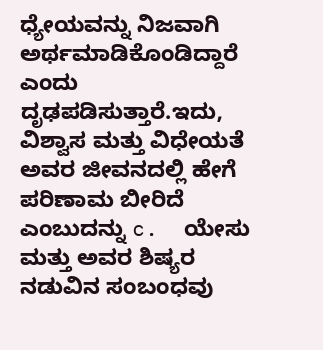ಧ್ಯೇಯವನ್ನು ನಿಜವಾಗಿ ಅರ್ಥಮಾಡಿಕೊಂಡಿದ್ದಾರೆ ಎಂದು ದೃಢಪಡಿಸುತ್ತಾರೆ.ಇದು, ವಿಶ್ವಾಸ ಮತ್ತು ವಿಧೇಯತೆ ಅವರ ಜೀವನದಲ್ಲಿ ಹೇಗೆ ಪರಿಣಾಮ ಬೀರಿದೆ ಎಂಬುದನ್ನು c.  ಯೇಸು ಮತ್ತು ಅವರ ಶಿಷ್ಯರ ನಡುವಿನ ಸಂಬಂಧವು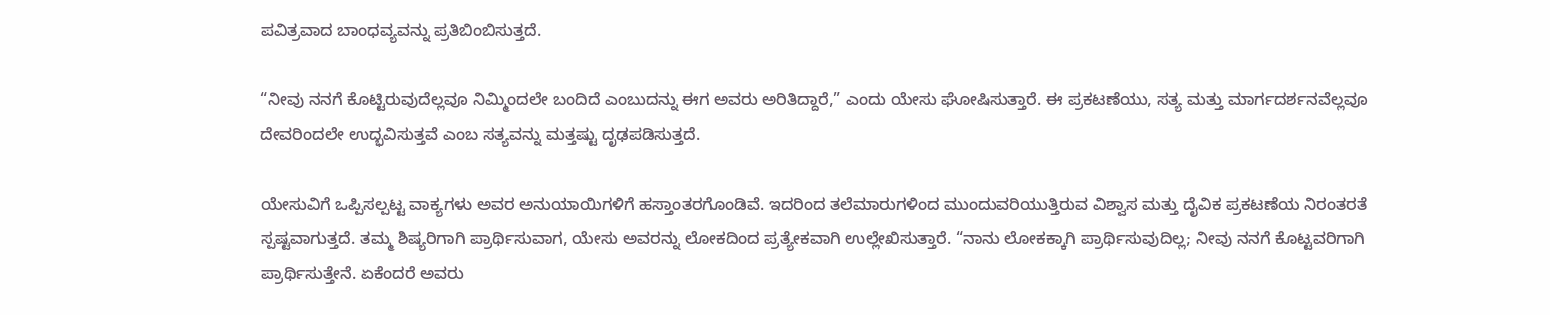ಪವಿತ್ರವಾದ ಬಾಂಧವ್ಯವನ್ನು ಪ್ರತಿಬಿಂಬಿಸುತ್ತದೆ.

“ನೀವು ನನಗೆ ಕೊಟ್ಟಿರುವುದೆಲ್ಲವೂ ನಿಮ್ಮಿಂದಲೇ ಬಂದಿದೆ ಎಂಬುದನ್ನು ಈಗ ಅವರು ಅರಿತಿದ್ದಾರೆ,” ಎಂದು ಯೇಸು ಘೋಷಿಸುತ್ತಾರೆ. ಈ ಪ್ರಕಟಣೆಯು, ಸತ್ಯ ಮತ್ತು ಮಾರ್ಗದರ್ಶನವೆಲ್ಲವೂ ದೇವರಿಂದಲೇ ಉದ್ಭವಿಸುತ್ತವೆ ಎಂಬ ಸತ್ಯವನ್ನು ಮತ್ತಷ್ಟು ದೃಢಪಡಿಸುತ್ತದೆ.

ಯೇಸುವಿಗೆ ಒಪ್ಪಿಸಲ್ಪಟ್ಟ ವಾಕ್ಯಗಳು ಅವರ ಅನುಯಾಯಿಗಳಿಗೆ ಹಸ್ತಾಂತರಗೊಂಡಿವೆ. ಇದರಿಂದ ತಲೆಮಾರುಗಳಿಂದ ಮುಂದುವರಿಯುತ್ತಿರುವ ವಿಶ್ವಾಸ ಮತ್ತು ದೈವಿಕ ಪ್ರಕಟಣೆಯ ನಿರಂತರತೆ ಸ್ಪಷ್ಟವಾಗುತ್ತದೆ. ತಮ್ಮ ಶಿಷ್ಯರಿಗಾಗಿ ಪ್ರಾರ್ಥಿಸುವಾಗ, ಯೇಸು ಅವರನ್ನು ಲೋಕದಿಂದ ಪ್ರತ್ಯೇಕವಾಗಿ ಉಲ್ಲೇಖಿಸುತ್ತಾರೆ. “ನಾನು ಲೋಕಕ್ಕಾಗಿ ಪ್ರಾರ್ಥಿಸುವುದಿಲ್ಲ; ನೀವು ನನಗೆ ಕೊಟ್ಟವರಿಗಾಗಿ ಪ್ರಾರ್ಥಿಸುತ್ತೇನೆ. ಏಕೆಂದರೆ ಅವರು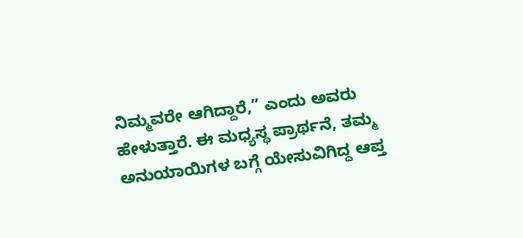ನಿಮ್ಮವರೇ ಆಗಿದ್ದಾರೆ,” ಎಂದು ಅವರು ಹೇಳುತ್ತಾರೆ. ಈ ಮಧ್ಯಸ್ಥ ಪ್ರಾರ್ಥನೆ, ತಮ್ಮ ಅನುಯಾಯಿಗಳ ಬಗ್ಗೆ ಯೇಸುವಿಗಿದ್ದ ಆಪ್ತ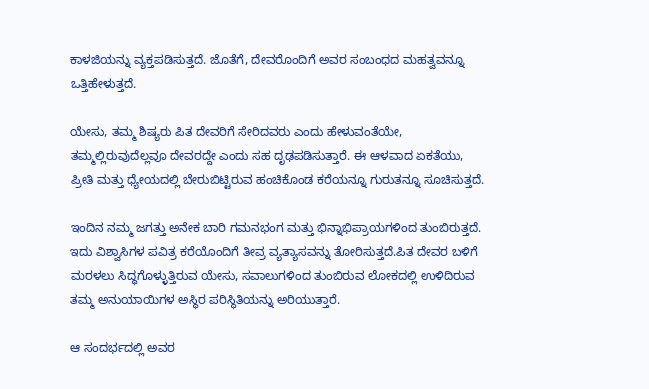ಕಾಳಜಿಯನ್ನು ವ್ಯಕ್ತಪಡಿಸುತ್ತದೆ. ಜೊತೆಗೆ, ದೇವರೊಂದಿಗೆ ಅವರ ಸಂಬಂಧದ ಮಹತ್ವವನ್ನೂ ಒತ್ತಿಹೇಳುತ್ತದೆ.

ಯೇಸು, ತಮ್ಮ ಶಿಷ್ಯರು ಪಿತ ದೇವರಿಗೆ ಸೇರಿದವರು ಎಂದು ಹೇಳುವಂತೆಯೇ, ತಮ್ಮಲ್ಲಿರುವುದೆಲ್ಲವೂ ದೇವರದ್ದೇ ಎಂದು ಸಹ ದೃಢಪಡಿಸುತ್ತಾರೆ. ಈ ಆಳವಾದ ಏಕತೆಯು, ಪ್ರೀತಿ ಮತ್ತು ಧ್ಯೇಯದಲ್ಲಿ ಬೇರುಬಿಟ್ಟಿರುವ ಹಂಚಿಕೊಂಡ ಕರೆಯನ್ನೂ ಗುರುತನ್ನೂ ಸೂಚಿಸುತ್ತದೆ.

ಇಂದಿನ ನಮ್ಮ ಜಗತ್ತು ಅನೇಕ ಬಾರಿ ಗಮನಭಂಗ ಮತ್ತು ಭಿನ್ನಾಭಿಪ್ರಾಯಗಳಿಂದ ತುಂಬಿರುತ್ತದೆ. ಇದು ವಿಶ್ವಾಸಿಗಳ ಪವಿತ್ರ ಕರೆಯೊಂದಿಗೆ ತೀವ್ರ ವ್ಯತ್ಯಾಸವನ್ನು ತೋರಿಸುತ್ತದೆ.ಪಿತ ದೇವರ ಬಳಿಗೆ ಮರಳಲು ಸಿದ್ಧಗೊಳ್ಳುತ್ತಿರುವ ಯೇಸು, ಸವಾಲುಗಳಿಂದ ತುಂಬಿರುವ ಲೋಕದಲ್ಲಿ ಉಳಿದಿರುವ ತಮ್ಮ ಅನುಯಾಯಿಗಳ ಅಸ್ಥಿರ ಪರಿಸ್ಥಿತಿಯನ್ನು ಅರಿಯುತ್ತಾರೆ.

ಆ ಸಂದರ್ಭದಲ್ಲಿ ಅವರ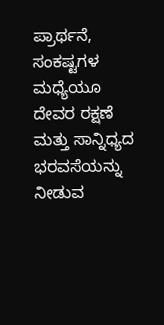ಪ್ರಾರ್ಥನೆ, ಸಂಕಷ್ಟಗಳ ಮಧ್ಯೆಯೂ ದೇವರ ರಕ್ಷಣೆ ಮತ್ತು ಸಾನ್ನಿಧ್ಯದ ಭರವಸೆಯನ್ನು ನೀಡುವ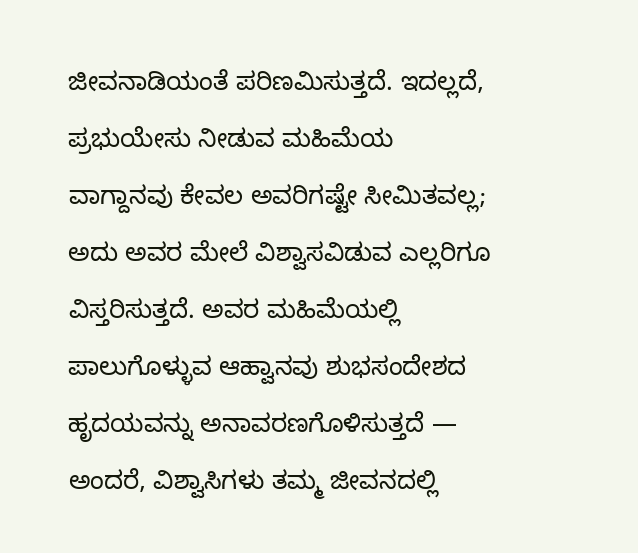ಜೀವನಾಡಿಯಂತೆ ಪರಿಣಮಿಸುತ್ತದೆ. ಇದಲ್ಲದೆ, ಪ್ರಭುಯೇಸು ನೀಡುವ ಮಹಿಮೆಯ ವಾಗ್ದಾನವು ಕೇವಲ ಅವರಿಗಷ್ಟೇ ಸೀಮಿತವಲ್ಲ; ಅದು ಅವರ ಮೇಲೆ ವಿಶ್ವಾಸವಿಡುವ ಎಲ್ಲರಿಗೂ ವಿಸ್ತರಿಸುತ್ತದೆ. ಅವರ ಮಹಿಮೆಯಲ್ಲಿ ಪಾಲುಗೊಳ್ಳುವ ಆಹ್ವಾನವು ಶುಭಸಂದೇಶದ ಹೃದಯವನ್ನು ಅನಾವರಣಗೊಳಿಸುತ್ತದೆ — ಅಂದರೆ, ವಿಶ್ವಾಸಿಗಳು ತಮ್ಮ ಜೀವನದಲ್ಲಿ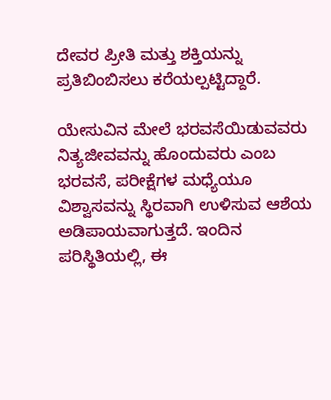ದೇವರ ಪ್ರೀತಿ ಮತ್ತು ಶಕ್ತಿಯನ್ನು ಪ್ರತಿಬಿಂಬಿಸಲು ಕರೆಯಲ್ಪಟ್ಟಿದ್ದಾರೆ.

ಯೇಸುವಿನ ಮೇಲೆ ಭರವಸೆಯಿಡುವವರು ನಿತ್ಯಜೀವವನ್ನು ಹೊಂದುವರು ಎಂಬ ಭರವಸೆ, ಪರೀಕ್ಷೆಗಳ ಮಧ್ಯೆಯೂ ವಿಶ್ವಾಸವನ್ನು ಸ್ಥಿರವಾಗಿ ಉಳಿಸುವ ಆಶೆಯ ಅಡಿಪಾಯವಾಗುತ್ತದೆ. ಇಂದಿನ ಪರಿಸ್ಥಿತಿಯಲ್ಲಿ, ಈ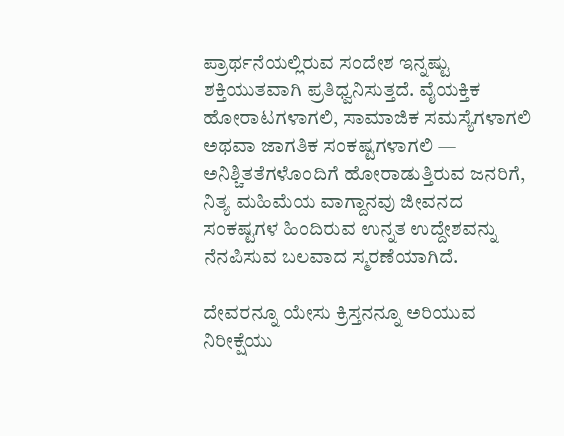ಪ್ರಾರ್ಥನೆಯಲ್ಲಿರುವ ಸಂದೇಶ ಇನ್ನಷ್ಟು ಶಕ್ತಿಯುತವಾಗಿ ಪ್ರತಿಧ್ವನಿಸುತ್ತದೆ. ವೈಯಕ್ತಿಕ ಹೋರಾಟಗಳಾಗಲಿ, ಸಾಮಾಜಿಕ ಸಮಸ್ಯೆಗಳಾಗಲಿ ಅಥವಾ ಜಾಗತಿಕ ಸಂಕಷ್ಟಗಳಾಗಲಿ — ಅನಿಶ್ಚಿತತೆಗಳೊಂದಿಗೆ ಹೋರಾಡುತ್ತಿರುವ ಜನರಿಗೆ, ನಿತ್ಯ ಮಹಿಮೆಯ ವಾಗ್ದಾನವು ಜೀವನದ ಸಂಕಷ್ಟಗಳ ಹಿಂದಿರುವ ಉನ್ನತ ಉದ್ದೇಶವನ್ನು ನೆನಪಿಸುವ ಬಲವಾದ ಸ್ಮರಣೆಯಾಗಿದೆ.

ದೇವರನ್ನೂ ಯೇಸು ಕ್ರಿಸ್ತನನ್ನೂ ಅರಿಯುವ ನಿರೀಕ್ಷೆಯು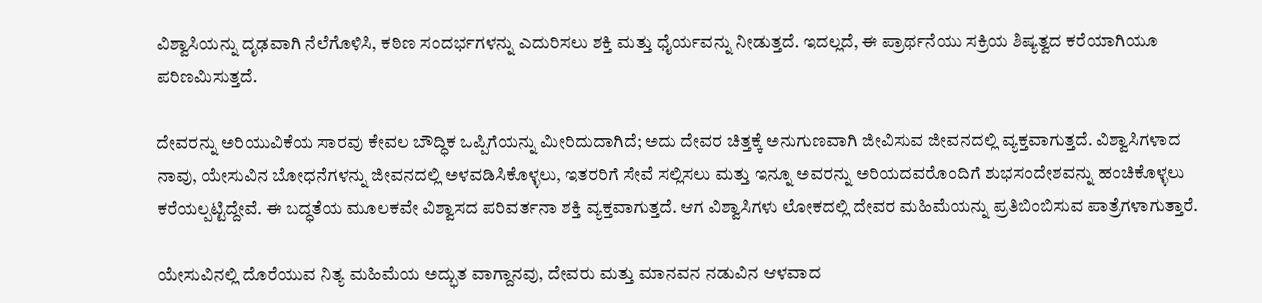ವಿಶ್ವಾಸಿಯನ್ನು ದೃಢವಾಗಿ ನೆಲೆಗೊಳಿಸಿ, ಕಠಿಣ ಸಂದರ್ಭಗಳನ್ನು ಎದುರಿಸಲು ಶಕ್ತಿ ಮತ್ತು ಧೈರ್ಯವನ್ನು ನೀಡುತ್ತದೆ. ಇದಲ್ಲದೆ, ಈ ಪ್ರಾರ್ಥನೆಯು ಸಕ್ರಿಯ ಶಿಷ್ಯತ್ವದ ಕರೆಯಾಗಿಯೂ ಪರಿಣಮಿಸುತ್ತದೆ.

ದೇವರನ್ನು ಅರಿಯುವಿಕೆಯ ಸಾರವು ಕೇವಲ ಬೌದ್ಧಿಕ ಒಪ್ಪಿಗೆಯನ್ನು ಮೀರಿದುದಾಗಿದೆ; ಅದು ದೇವರ ಚಿತ್ತಕ್ಕೆ ಅನುಗುಣವಾಗಿ ಜೀವಿಸುವ ಜೀವನದಲ್ಲಿ ವ್ಯಕ್ತವಾಗುತ್ತದೆ. ವಿಶ್ವಾಸಿಗಳಾದ ನಾವು, ಯೇಸುವಿನ ಬೋಧನೆಗಳನ್ನು ಜೀವನದಲ್ಲಿ ಅಳವಡಿಸಿಕೊಳ್ಳಲು, ಇತರರಿಗೆ ಸೇವೆ ಸಲ್ಲಿಸಲು ಮತ್ತು ಇನ್ನೂ ಅವರನ್ನು ಅರಿಯದವರೊಂದಿಗೆ ಶುಭಸಂದೇಶವನ್ನು ಹಂಚಿಕೊಳ್ಳಲು ಕರೆಯಲ್ಪಟ್ಟಿದ್ದೇವೆ. ಈ ಬದ್ಧತೆಯ ಮೂಲಕವೇ ವಿಶ್ವಾಸದ ಪರಿವರ್ತನಾ ಶಕ್ತಿ ವ್ಯಕ್ತವಾಗುತ್ತದೆ. ಆಗ ವಿಶ್ವಾಸಿಗಳು ಲೋಕದಲ್ಲಿ ದೇವರ ಮಹಿಮೆಯನ್ನು ಪ್ರತಿಬಿಂಬಿಸುವ ಪಾತ್ರೆಗಳಾಗುತ್ತಾರೆ.

ಯೇಸುವಿನಲ್ಲಿ ದೊರೆಯುವ ನಿತ್ಯ ಮಹಿಮೆಯ ಅದ್ಭುತ ವಾಗ್ದಾನವು, ದೇವರು ಮತ್ತು ಮಾನವನ ನಡುವಿನ ಆಳವಾದ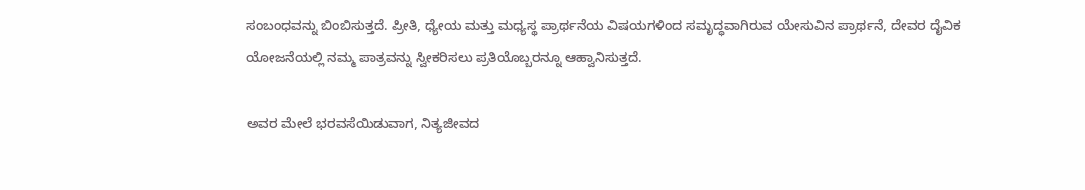ಸಂಬಂಧವನ್ನು ಬಿಂಬಿಸುತ್ತದೆ. ಪ್ರೀತಿ, ಧ್ಯೇಯ ಮತ್ತು ಮಧ್ಯಸ್ಥ ಪ್ರಾರ್ಥನೆಯ ವಿಷಯಗಳಿಂದ ಸಮೃದ್ಧವಾಗಿರುವ ಯೇಸುವಿನ ಪ್ರಾರ್ಥನೆ, ದೇವರ ದೈವಿಕ ಯೋಜನೆಯಲ್ಲಿ ನಮ್ಮ ಪಾತ್ರವನ್ನು ಸ್ವೀಕರಿಸಲು ಪ್ರತಿಯೊಬ್ಬರನ್ನೂ ಆಹ್ವಾನಿಸುತ್ತದೆ.

ಅವರ ಮೇಲೆ ಭರವಸೆಯಿಡುವಾಗ, ನಿತ್ಯಜೀವದ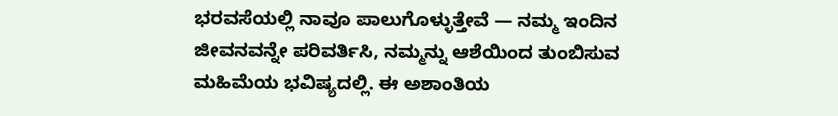ಭರವಸೆಯಲ್ಲಿ ನಾವೂ ಪಾಲುಗೊಳ್ಳುತ್ತೇವೆ — ನಮ್ಮ ಇಂದಿನ ಜೀವನವನ್ನೇ ಪರಿವರ್ತಿಸಿ, ನಮ್ಮನ್ನು ಆಶೆಯಿಂದ ತುಂಬಿಸುವ ಮಹಿಮೆಯ ಭವಿಷ್ಯದಲ್ಲಿ. ಈ ಅಶಾಂತಿಯ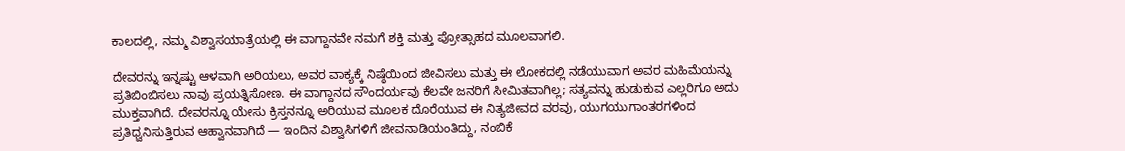ಕಾಲದಲ್ಲಿ, ನಮ್ಮ ವಿಶ್ವಾಸಯಾತ್ರೆಯಲ್ಲಿ ಈ ವಾಗ್ದಾನವೇ ನಮಗೆ ಶಕ್ತಿ ಮತ್ತು ಪ್ರೋತ್ಸಾಹದ ಮೂಲವಾಗಲಿ.

ದೇವರನ್ನು ಇನ್ನಷ್ಟು ಆಳವಾಗಿ ಅರಿಯಲು, ಅವರ ವಾಕ್ಯಕ್ಕೆ ನಿಷ್ಠೆಯಿಂದ ಜೀವಿಸಲು ಮತ್ತು ಈ ಲೋಕದಲ್ಲಿ ನಡೆಯುವಾಗ ಅವರ ಮಹಿಮೆಯನ್ನು ಪ್ರತಿಬಿಂಬಿಸಲು ನಾವು ಪ್ರಯತ್ನಿಸೋಣ. ಈ ವಾಗ್ದಾನದ ಸೌಂದರ್ಯವು ಕೆಲವೇ ಜನರಿಗೆ ಸೀಮಿತವಾಗಿಲ್ಲ; ಸತ್ಯವನ್ನು ಹುಡುಕುವ ಎಲ್ಲರಿಗೂ ಅದು ಮುಕ್ತವಾಗಿದೆ. ದೇವರನ್ನೂ ಯೇಸು ಕ್ರಿಸ್ತನನ್ನೂ ಅರಿಯುವ ಮೂಲಕ ದೊರೆಯುವ ಈ ನಿತ್ಯಜೀವದ ವರವು, ಯುಗಯುಗಾಂತರಗಳಿಂದ ಪ್ರತಿಧ್ವನಿಸುತ್ತಿರುವ ಆಹ್ವಾನವಾಗಿದೆ — ಇಂದಿನ ವಿಶ್ವಾಸಿಗಳಿಗೆ ಜೀವನಾಡಿಯಂತಿದ್ದು, ನಂಬಿಕೆ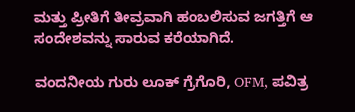ಮತ್ತು ಪ್ರೀತಿಗೆ ತೀವ್ರವಾಗಿ ಹಂಬಲಿಸುವ ಜಗತ್ತಿಗೆ ಆ ಸಂದೇಶವನ್ನು ಸಾರುವ ಕರೆಯಾಗಿದೆ.

ವಂದನೀಯ ಗುರು ಲೂಕ್ ಗ್ರೆಗೊರಿ, OFM, ಪವಿತ್ರ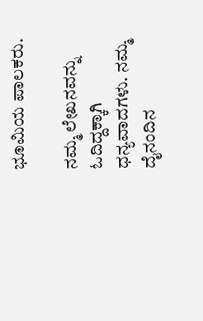ಭೂಮಿಯ ಪಾಲಕರು.

ನಮ್ಮ ಲೇಖನವನ್ನು ಓದಿದ್ದಕ್ಕಾಗಿ ಧನ್ಯವಾದಗಳು. ನಮ್ಮ ದೈನಂದಿನ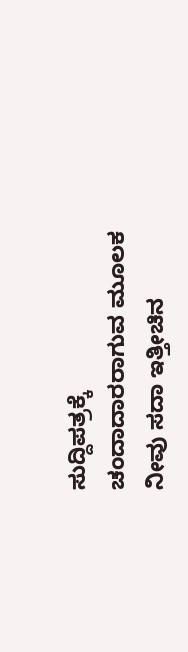ಸುದ್ದಿಪತ್ರಕ್ಕೆ ಚಂದಾದಾರರಾಗುವ ಮೂಲಕ ನೀವು ಸದಾ ಇತ್ತೀಚಿನ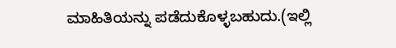ಮಾಹಿತಿಯನ್ನು ಪಡೆದುಕೊಳ್ಳಬಹುದು.(ಇಲ್ಲಿ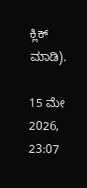ಕ್ಲಿಕ್ ಮಾಡಿ).

15 ಮೇ 2026, 23:07